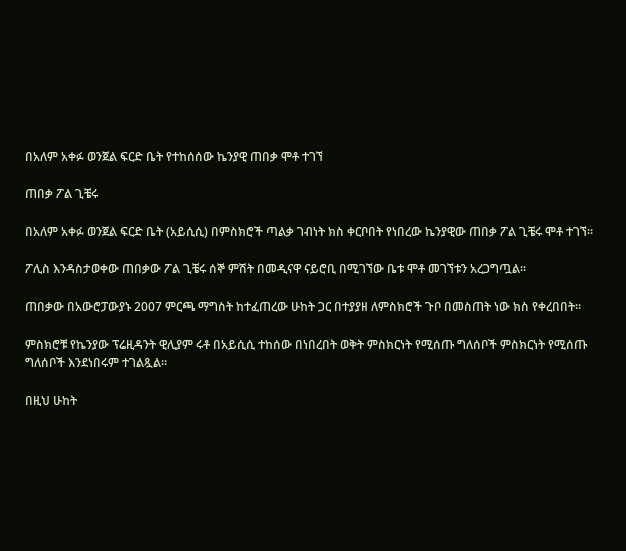በአለም አቀፉ ወንጀል ፍርድ ቤት የተከሰሰው ኬንያዊ ጠበቃ ሞቶ ተገኘ

ጠበቃ ፖል ጊቼሩ

በአለም አቀፉ ወንጀል ፍርድ ቤት (አይሲሲ) በምስክሮች ጣልቃ ገብነት ክስ ቀርቦበት የነበረው ኬንያዊው ጠበቃ ፖል ጊቼሩ ሞቶ ተገኘ።

ፖሊስ እንዳስታወቀው ጠበቃው ፖል ጊቼሩ ሰኞ ምሽት በመዲናዋ ናይሮቢ በሚገኘው ቤቱ ሞቶ መገኘቱን አረጋግጧል።

ጠበቃው በአውሮፓውያኑ 2007 ምርጫ ማግስት ከተፈጠረው ሁከት ጋር በተያያዘ ለምስክሮች ጉቦ በመስጠት ነው ክስ የቀረበበት።

ምስክሮቹ የኬንያው ፕሬዚዳንት ዊሊያም ሩቶ በአይሲሲ ተከሰው በነበረበት ወቅት ምስክርነት የሚሰጡ ግለሰቦች ምስክርነት የሚሰጡ ግለሰቦች እንደነበሩም ተገልጿል።

በዚህ ሁከት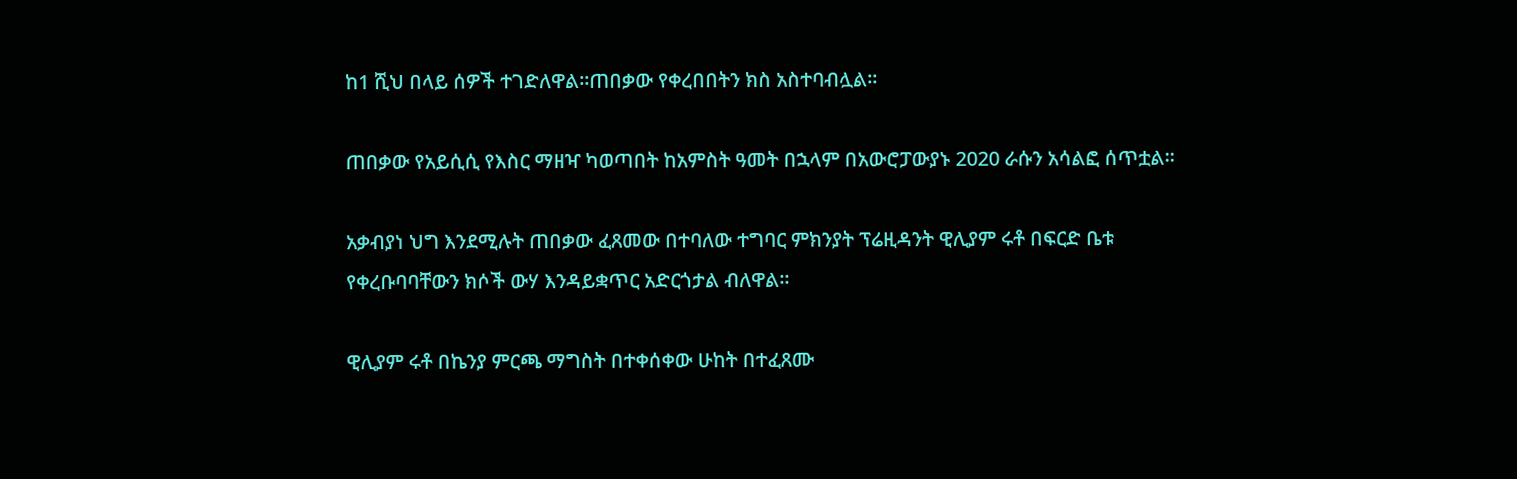ከ1 ሺህ በላይ ሰዎች ተገድለዋል።ጠበቃው የቀረበበትን ክስ አስተባብሏል።

ጠበቃው የአይሲሲ የእስር ማዘዣ ካወጣበት ከአምስት ዓመት በኋላም በአውሮፓውያኑ 2020 ራሱን አሳልፎ ሰጥቷል።

አቃብያነ ህግ እንደሚሉት ጠበቃው ፈጸመው በተባለው ተግባር ምክንያት ፕሬዚዳንት ዊሊያም ሩቶ በፍርድ ቤቱ የቀረቡባባቸውን ክሶች ውሃ እንዳይቋጥር አድርጎታል ብለዋል።

ዊሊያም ሩቶ በኬንያ ምርጫ ማግስት በተቀሰቀው ሁከት በተፈጸሙ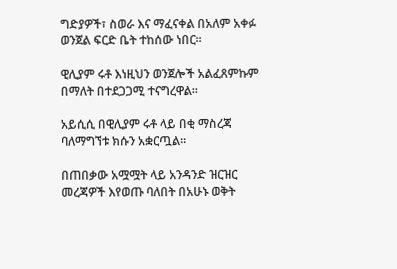ግድያዎች፣ ስወራ እና ማፈናቀል በአለም አቀፉ ወንጀል ፍርድ ቤት ተከሰው ነበር።

ዊሊያም ሩቶ እነዚህን ወንጀሎች አልፈጸምኩም በማለት በተደጋጋሚ ተናግረዋል።

አይሲሲ በዊሊያም ሩቶ ላይ በቂ ማስረጃ ባለማግኘቱ ክሱን አቋርጧል።

በጠበቃው አሟሟት ላይ አንዳንድ ዝርዝር መረጃዎች እየወጡ ባለበት በአሁኑ ወቅት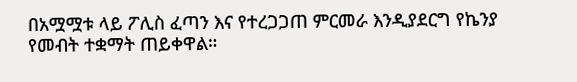በአሟሟቱ ላይ ፖሊስ ፈጣን እና የተረጋጋጠ ምርመራ እንዲያደርግ የኬንያ የመብት ተቋማት ጠይቀዋል።